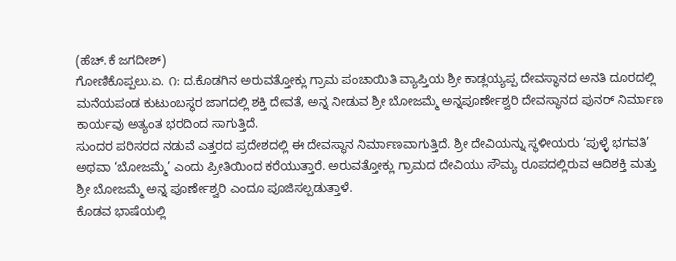(ಹೆಚ್.ಕೆ ಜಗದೀಶ್)
ಗೋಣಿಕೊಪ್ಪಲು.ಏ. ೧: ದ.ಕೊಡಗಿನ ಅರುವತ್ತೋಕ್ಲು ಗ್ರಾಮ ಪಂಚಾಯಿತಿ ವ್ಯಾಪ್ತಿಯ ಶ್ರೀ ಕಾಡ್ಲಯ್ಯಪ್ಪ ದೇವಸ್ಥಾನದ ಅನತಿ ದೂರದಲ್ಲಿ ಮನೆಯಪಂಡ ಕುಟುಂಬಸ್ಥರ ಜಾಗದಲ್ಲಿ ಶಕ್ತಿ ದೇವತೆ, ಅನ್ನ ನೀಡುವ ಶ್ರೀ ಬೋಜಮ್ಮೆ ಅನ್ನಪೂರ್ಣೇಶ್ವರಿ ದೇವಸ್ಥಾನದ ಪುನರ್ ನಿರ್ಮಾಣ ಕಾರ್ಯವು ಅತ್ಯಂತ ಭರದಿಂದ ಸಾಗುತ್ತಿದೆ.
ಸುಂದರ ಪರಿಸರದ ನಡುವೆ ಎತ್ತರದ ಪ್ರದೇಶದಲ್ಲಿ ಈ ದೇವಸ್ಥಾನ ನಿರ್ಮಾಣವಾಗುತ್ತಿದೆ. ಶ್ರೀ ದೇವಿಯನ್ನು ಸ್ಥಳೀಯರು ‘ಪುಳ್ಳೆ ಭಗವತಿ’ ಅಥವಾ ‘ಬೋಜಮ್ಮೆ’ ಎಂದು ಪ್ರೀತಿಯಿಂದ ಕರೆಯುತ್ತಾರೆ. ಅರುವತ್ತೋಕ್ಲು ಗ್ರಾಮದ ದೇವಿಯು ಸೌಮ್ಯ ರೂಪದಲ್ಲಿರುವ ಆದಿಶಕ್ತಿ ಮತ್ತು ಶ್ರೀ ಬೋಜಮ್ಮೆ ಅನ್ನ ಪೂರ್ಣೇಶ್ವರಿ ಎಂದೂ ಪೂಜಿಸಲ್ಪಡುತ್ತಾಳೆ.
ಕೊಡವ ಭಾಷೆಯಲ್ಲಿ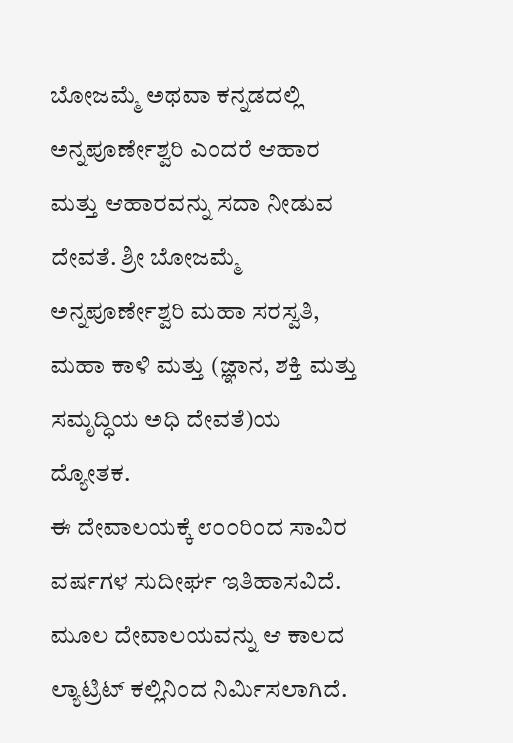ಬೋಜಮ್ಮೆ ಅಥವಾ ಕನ್ನಡದಲ್ಲಿ ಅನ್ನಪೂರ್ಣೇಶ್ವರಿ ಎಂದರೆ ಆಹಾರ ಮತ್ತು ಆಹಾರವನ್ನು ಸದಾ ನೀಡುವ ದೇವತೆ. ಶ್ರೀ ಬೋಜಮ್ಮೆ ಅನ್ನಪೂರ್ಣೇಶ್ವರಿ ಮಹಾ ಸರಸ್ವತಿ, ಮಹಾ ಕಾಳಿ ಮತ್ತು (ಜ್ಞಾನ, ಶಕ್ತಿ ಮತ್ತು ಸಮೃದ್ಧಿಯ ಅಧಿ ದೇವತೆ)ಯ ದ್ಯೋತಕ.
ಈ ದೇವಾಲಯಕ್ಕೆ ೮೦೦ರಿಂದ ಸಾವಿರ ವರ್ಷಗಳ ಸುದೀರ್ಘ ಇತಿಹಾಸವಿದೆ. ಮೂಲ ದೇವಾಲಯವನ್ನು ಆ ಕಾಲದ ಲ್ಯಾಟ್ರಿಟ್ ಕಲ್ಲಿನಿಂದ ನಿರ್ಮಿಸಲಾಗಿದೆ.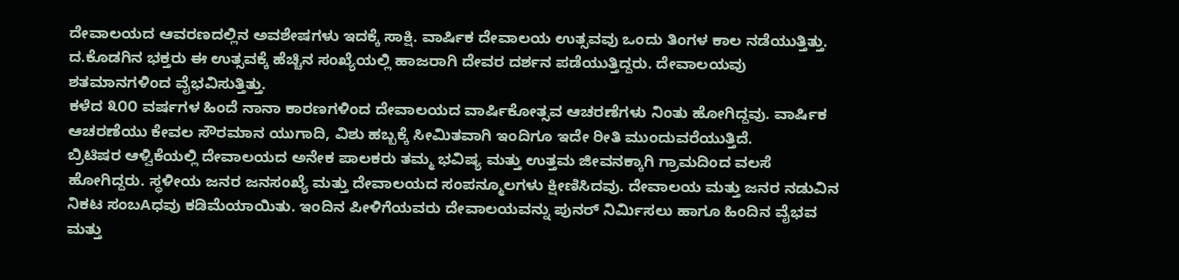ದೇವಾಲಯದ ಆವರಣದಲ್ಲಿನ ಅವಶೇಷಗಳು ಇದಕ್ಕೆ ಸಾಕ್ಷಿ. ವಾರ್ಷಿಕ ದೇವಾಲಯ ಉತ್ಸವವು ಒಂದು ತಿಂಗಳ ಕಾಲ ನಡೆಯುತ್ತಿತ್ತು. ದ.ಕೊಡಗಿನ ಭಕ್ತರು ಈ ಉತ್ಸವಕ್ಕೆ ಹೆಚ್ಚಿನ ಸಂಖ್ಯೆಯಲ್ಲಿ ಹಾಜರಾಗಿ ದೇವರ ದರ್ಶನ ಪಡೆಯುತ್ತಿದ್ದರು. ದೇವಾಲಯವು ಶತಮಾನಗಳಿಂದ ವೈಭವಿಸುತ್ತಿತ್ತು.
ಕಳೆದ ೩೦೦ ವರ್ಷಗಳ ಹಿಂದೆ ನಾನಾ ಕಾರಣಗಳಿಂದ ದೇವಾಲಯದ ವಾರ್ಷಿಕೋತ್ಸವ ಆಚರಣೆಗಳು ನಿಂತು ಹೋಗಿದ್ದವು. ವಾರ್ಷಿಕ ಆಚರಣೆಯು ಕೇವಲ ಸೌರಮಾನ ಯುಗಾದಿ, ವಿಶು ಹಬ್ಬಕ್ಕೆ ಸೀಮಿತವಾಗಿ ಇಂದಿಗೂ ಇದೇ ರೀತಿ ಮುಂದುವರೆಯುತ್ತಿದೆ.
ಬ್ರಿಟಿಷರ ಆಳ್ವಿಕೆಯಲ್ಲಿ ದೇವಾಲಯದ ಅನೇಕ ಪಾಲಕರು ತಮ್ಮ ಭವಿಷ್ಯ ಮತ್ತು ಉತ್ತಮ ಜೀವನಕ್ಕಾಗಿ ಗ್ರಾಮದಿಂದ ವಲಸೆ ಹೋಗಿದ್ದರು. ಸ್ಥಳೀಯ ಜನರ ಜನಸಂಖ್ಯೆ ಮತ್ತು ದೇವಾಲಯದ ಸಂಪನ್ಮೂಲಗಳು ಕ್ಷೀಣಿಸಿದವು. ದೇವಾಲಯ ಮತ್ತು ಜನರ ನಡುವಿನ ನಿಕಟ ಸಂಬAಧವು ಕಡಿಮೆಯಾಯಿತು. ಇಂದಿನ ಪೀಳಿಗೆಯವರು ದೇವಾಲಯವನ್ನು ಪುನರ್ ನಿರ್ಮಿಸಲು ಹಾಗೂ ಹಿಂದಿನ ವೈಭವ ಮತ್ತು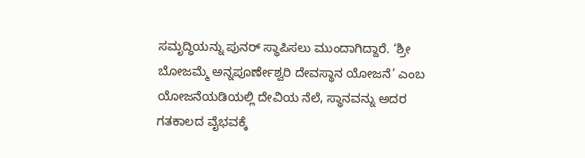ಸಮೃದ್ಧಿಯನ್ನು ಪುನರ್ ಸ್ಥಾಪಿಸಲು ಮುಂದಾಗಿದ್ದಾರೆ. ‘ಶ್ರೀ ಬೋಜಮ್ಮೆ ಅನ್ನಪೂರ್ಣೇಶ್ವರಿ ದೇವಸ್ಥಾನ ಯೋಜನೆ’ ಎಂಬ ಯೋಜನೆಯಡಿಯಲ್ಲಿ ದೇವಿಯ ನೆಲೆ, ಸ್ಥಾನವನ್ನು ಅದರ ಗತಕಾಲದ ವೈಭವಕ್ಕೆ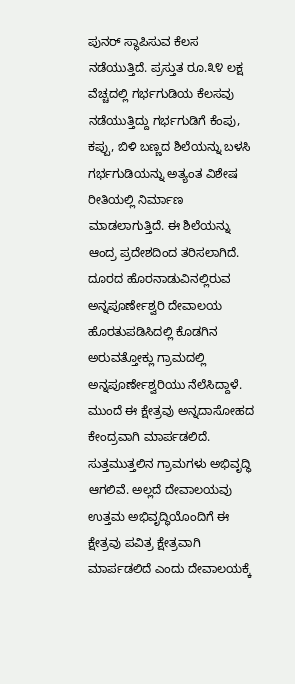ಪುನರ್ ಸ್ಥಾಪಿಸುವ ಕೆಲಸ ನಡೆಯುತ್ತಿದೆ. ಪ್ರಸ್ತುತ ರೂ.೩೪ ಲಕ್ಷ ವೆಚ್ಚದಲ್ಲಿ ಗರ್ಭಗುಡಿಯ ಕೆಲಸವು ನಡೆಯುತ್ತಿದ್ದು ಗರ್ಭಗುಡಿಗೆ ಕೆಂಪು, ಕಪ್ಪು, ಬಿಳಿ ಬಣ್ಣದ ಶಿಲೆಯನ್ನು ಬಳಸಿ ಗರ್ಭಗುಡಿಯನ್ನು ಅತ್ಯಂತ ವಿಶೇಷ ರೀತಿಯಲ್ಲಿ ನಿರ್ಮಾಣ ಮಾಡಲಾಗುತ್ತಿದೆ. ಈ ಶಿಲೆಯನ್ನು ಆಂದ್ರ ಪ್ರದೇಶದಿಂದ ತರಿಸಲಾಗಿದೆ. ದೂರದ ಹೊರನಾಡುವಿನಲ್ಲಿರುವ ಅನ್ನಪೂರ್ಣೇಶ್ವರಿ ದೇವಾಲಯ ಹೊರತುಪಡಿಸಿದಲ್ಲಿ ಕೊಡಗಿನ ಅರುವತ್ತೋಕ್ಲು ಗ್ರಾಮದಲ್ಲಿ ಅನ್ನಪೂರ್ಣೇಶ್ವರಿಯು ನೆಲೆಸಿದ್ದಾಳೆ. ಮುಂದೆ ಈ ಕ್ಷೇತ್ರವು ಅನ್ನದಾಸೋಹದ ಕೇಂದ್ರವಾಗಿ ಮಾರ್ಪಡಲಿದೆ. ಸುತ್ತಮುತ್ತಲಿನ ಗ್ರಾಮಗಳು ಅಭಿವೃದ್ಧಿ ಆಗಲಿವೆ. ಅಲ್ಲದೆ ದೇವಾಲಯವು ಉತ್ತಮ ಅಭಿವೃದ್ಧಿಯೊಂದಿಗೆ ಈ ಕ್ಷೇತ್ರವು ಪವಿತ್ರ ಕ್ಷೇತ್ರವಾಗಿ ಮಾರ್ಪಡಲಿದೆ ಎಂದು ದೇವಾಲಯಕ್ಕೆ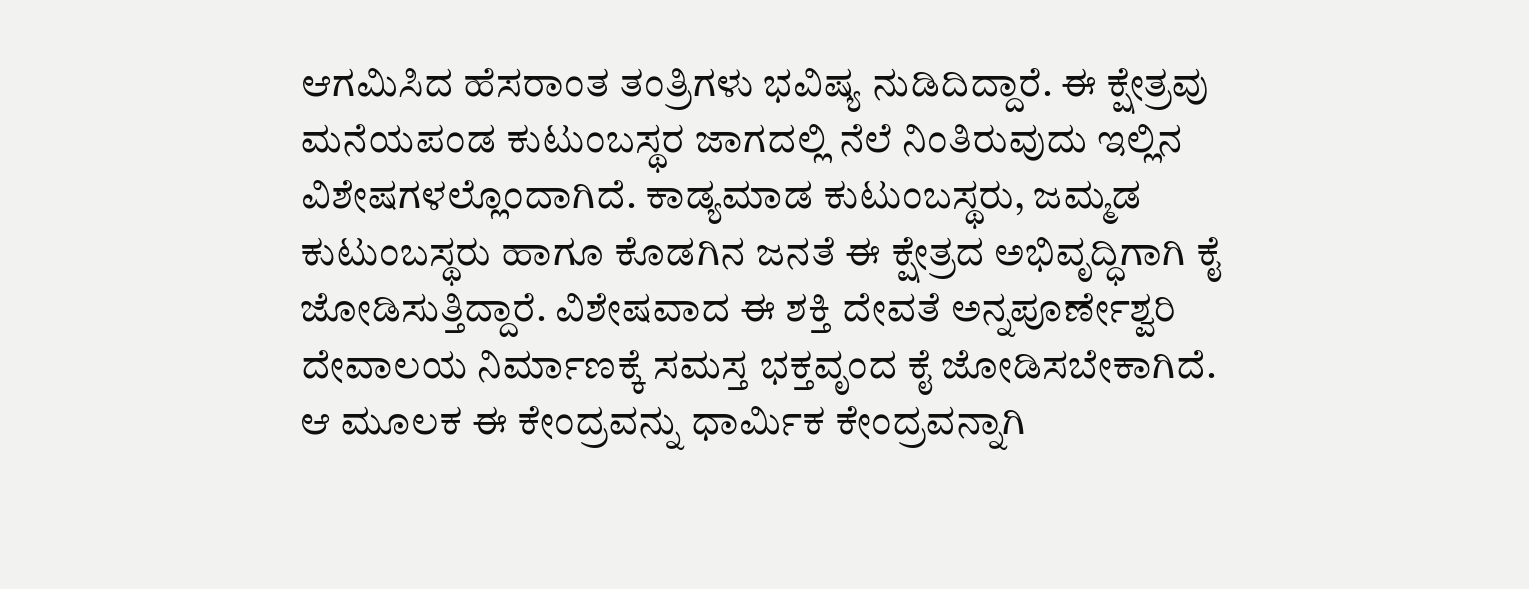ಆಗಮಿಸಿದ ಹೆಸರಾಂತ ತಂತ್ರಿಗಳು ಭವಿಷ್ಯ ನುಡಿದಿದ್ದಾರೆ. ಈ ಕ್ಷೇತ್ರವು ಮನೆಯಪಂಡ ಕುಟುಂಬಸ್ಥರ ಜಾಗದಲ್ಲಿ ನೆಲೆ ನಿಂತಿರುವುದು ಇಲ್ಲಿನ ವಿಶೇಷಗಳಲ್ಲೊಂದಾಗಿದೆ. ಕಾಡ್ಯಮಾಡ ಕುಟುಂಬಸ್ಥರು, ಜಮ್ಮಡ ಕುಟುಂಬಸ್ಥರು ಹಾಗೂ ಕೊಡಗಿನ ಜನತೆ ಈ ಕ್ಷೇತ್ರದ ಅಭಿವೃದ್ಧಿಗಾಗಿ ಕೈ ಜೋಡಿಸುತ್ತಿದ್ದಾರೆ. ವಿಶೇಷವಾದ ಈ ಶಕ್ತಿ ದೇವತೆ ಅನ್ನಪೂರ್ಣೇಶ್ವರಿ ದೇವಾಲಯ ನಿರ್ಮಾಣಕ್ಕೆ ಸಮಸ್ತ ಭಕ್ತವೃಂದ ಕೈ ಜೋಡಿಸಬೇಕಾಗಿದೆ. ಆ ಮೂಲಕ ಈ ಕೇಂದ್ರವನ್ನು ಧಾರ್ಮಿಕ ಕೇಂದ್ರವನ್ನಾಗಿ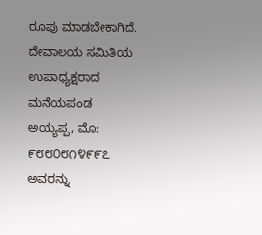ರೂಪು ಮಾಡಬೇಕಾಗಿದೆ. ದೇವಾಲಯ ಸಮಿತಿಯ ಉಪಾಧ್ಯಕ್ಷರಾದ ಮನೆಯಪಂಡ ಅಯ್ಯಪ್ಪ, ಮೊ: ೯೮೮೦೮೧೪೯೯೭ ಅವರನ್ನು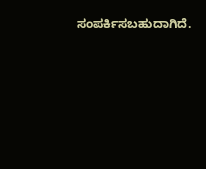ಸಂಪರ್ಕಿಸಬಹುದಾಗಿದೆ.